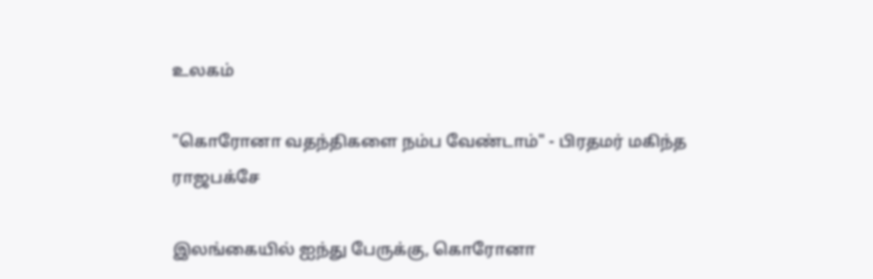உலகம்

"கொரோனா வதந்திகளை நம்ப வேண்டாம்" - பிரதமர் மகிந்த ராஜபக்சே

இலங்கையில் ஐந்து பேருக்கு, கொரோனா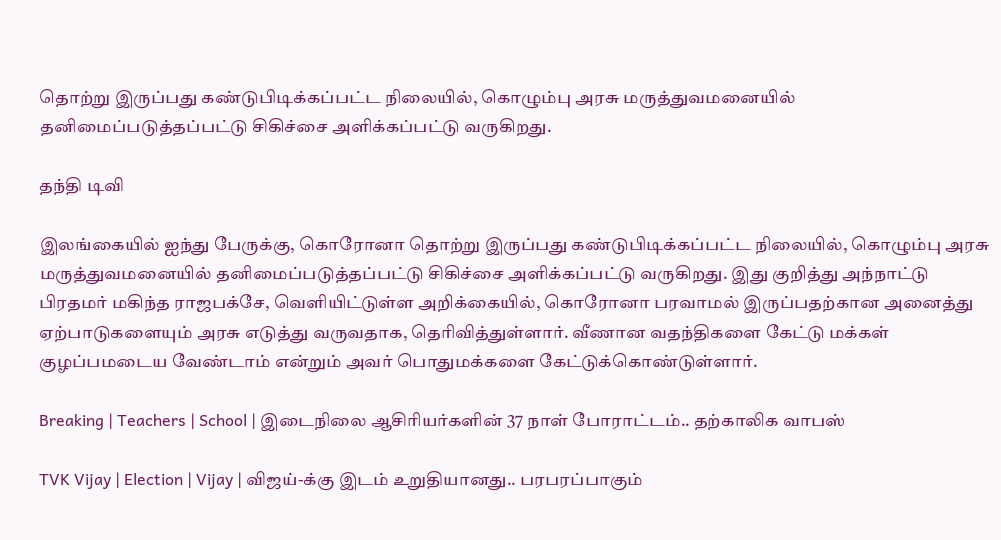தொற்று இருப்பது கண்டுபிடிக்கப்பட்ட நிலையில், கொழும்பு அரசு மருத்துவமனையில் தனிமைப்படுத்தப்பட்டு சிகிச்சை அளிக்கப்பட்டு வருகிறது.

தந்தி டிவி

இலங்கையில் ஐந்து பேருக்கு, கொரோனா தொற்று இருப்பது கண்டுபிடிக்கப்பட்ட நிலையில், கொழும்பு அரசு மருத்துவமனையில் தனிமைப்படுத்தப்பட்டு சிகிச்சை அளிக்கப்பட்டு வருகிறது. இது குறித்து அந்நாட்டு பிரதமர் மகிந்த ராஜபக்சே, வெளியிட்டுள்ள அறிக்கையில், கொரோனா பரவாமல் இருப்பதற்கான அனைத்து ஏற்பாடுகளையும் அரசு எடுத்து வருவதாக, தெரிவித்துள்ளார். வீணான வதந்திகளை கேட்டு மக்கள் குழப்பமடைய வேண்டாம் என்றும் அவர் பொதுமக்களை கேட்டுக்கொண்டுள்ளார்.

Breaking | Teachers | School | இடைநிலை ஆசிரியர்களின் 37 நாள் போராட்டம்.. தற்காலிக வாபஸ்

TVK Vijay | Election | Vijay | விஜய்-க்கு இடம் உறுதியானது.. பரபரப்பாகும்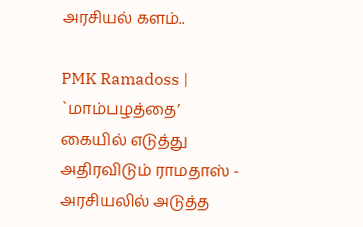அரசியல் களம்..

PMK Ramadoss | `மாம்பழத்தை’ கையில் எடுத்து அதிரவிடும் ராமதாஸ் - அரசியலில் அடுத்த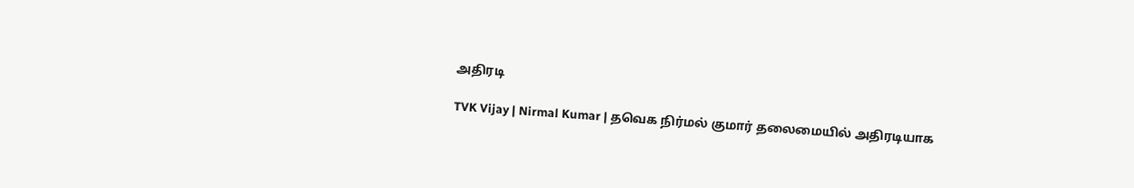அதிரடி

TVK Vijay | Nirmal Kumar | தவெக நிர்மல் குமார் தலைமையில் அதிரடியாக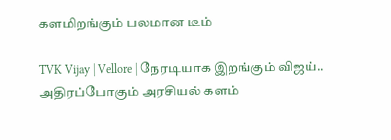களமிறங்கும் பலமான டீம்

TVK Vijay | Vellore | நேரடியாக இறங்கும் விஜய்.. அதிரப்போகும் அரசியல் களம்